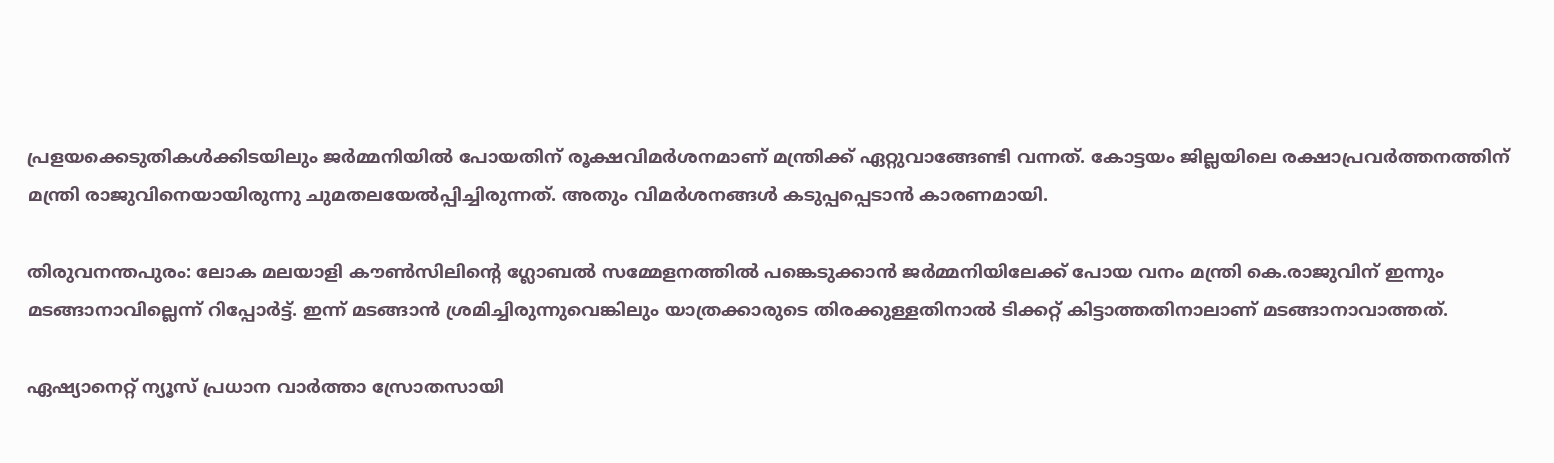പ്രളയക്കെടുതികള്‍ക്കിടയിലും ജര്‍മ്മനിയില്‍ പോയതിന് രൂക്ഷവിമര്‍ശനമാണ് മന്ത്രിക്ക് ഏറ്റുവാങ്ങേണ്ടി വന്നത്. കോട്ടയം ജില്ലയിലെ രക്ഷാപ്രവര്‍ത്തനത്തിന് മന്ത്രി രാജുവിനെയായിരുന്നു ചുമതലയേല്‍പ്പിച്ചിരുന്നത്. അതും വിമര്‍ശനങ്ങള്‍ കടുപ്പപ്പെടാന്‍ കാരണമായി.

തിരുവനന്തപുരം: ലോക മലയാളി കൗണ്‍സിലിന്‍റെ ഗ്ലോബല്‍ സമ്മേളനത്തില്‍ പങ്കെടുക്കാന്‍ ജര്‍മ്മനിയിലേക്ക് പോയ വനം മന്ത്രി കെ.രാജുവിന് ഇന്നും മടങ്ങാനാവില്ലെന്ന് റിപ്പോര്‍ട്ട്. ഇന്ന് മടങ്ങാന്‍ ശ്രമിച്ചിരുന്നുവെങ്കിലും യാത്രക്കാരുടെ തിരക്കുള്ളതിനാല്‍ ടിക്കറ്റ് കിട്ടാത്തതിനാലാണ് മടങ്ങാനാവാത്തത്.

ഏഷ്യാനെറ്റ് ന്യൂസ് പ്രധാന വാർത്താ സ്രോതസായി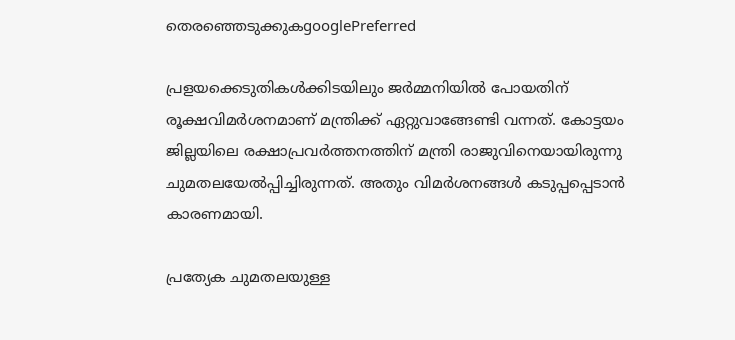തെരഞ്ഞെടുക്കുകgooglePreferred

പ്രളയക്കെടുതികള്‍ക്കിടയിലും ജര്‍മ്മനിയില്‍ പോയതിന് രൂക്ഷവിമര്‍ശനമാണ് മന്ത്രിക്ക് ഏറ്റുവാങ്ങേണ്ടി വന്നത്. കോട്ടയം ജില്ലയിലെ രക്ഷാപ്രവര്‍ത്തനത്തിന് മന്ത്രി രാജുവിനെയായിരുന്നു ചുമതലയേല്‍പ്പിച്ചിരുന്നത്. അതും വിമര്‍ശനങ്ങള്‍ കടുപ്പപ്പെടാന്‍ കാരണമായി.

പ്രത്യേക ചുമതലയുള്ള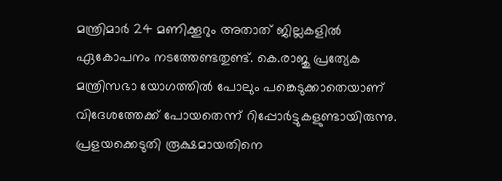മന്ത്രിമാർ 24 മണിക്കൂറും അതാത് ജില്ലകളിൽ ഏകോപനം നടത്തേണ്ടതുണ്ട്. കെ.രാജു പ്രത്യേക മന്ത്രിസഭാ യോഗത്തിൽ പോലും പങ്കെടുക്കാതെയാണ് വിദേശത്തേക്ക് പോയതെന്ന് റിപ്പോര്‍ട്ടുകളുണ്ടായിരുന്നു. പ്രളയക്കെടുതി രൂക്ഷമായതിനെ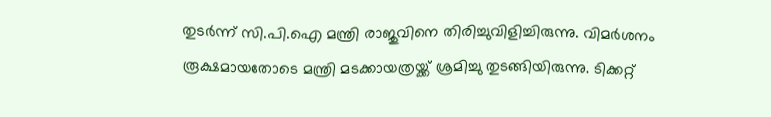തുടര്‍ന്ന് സി.പി.ഐ മന്ത്രി രാജുവിനെ തിരിച്ചുവിളിച്ചിരുന്നു. വിമര്‍ശനം രൂക്ഷമായതോടെ മന്ത്രി മടക്കായത്രയ്ക്ക് ശ്രമിച്ചു തുടങ്ങിയിരുന്നു. ടിക്കറ്റ്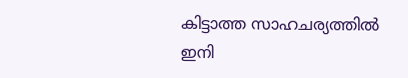കിട്ടാത്ത സാഹചര്യത്തില്‍ ഇനി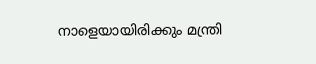നാളെയായിരിക്കും മന്ത്രി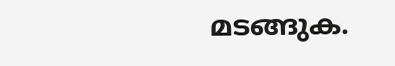മടങ്ങുക.